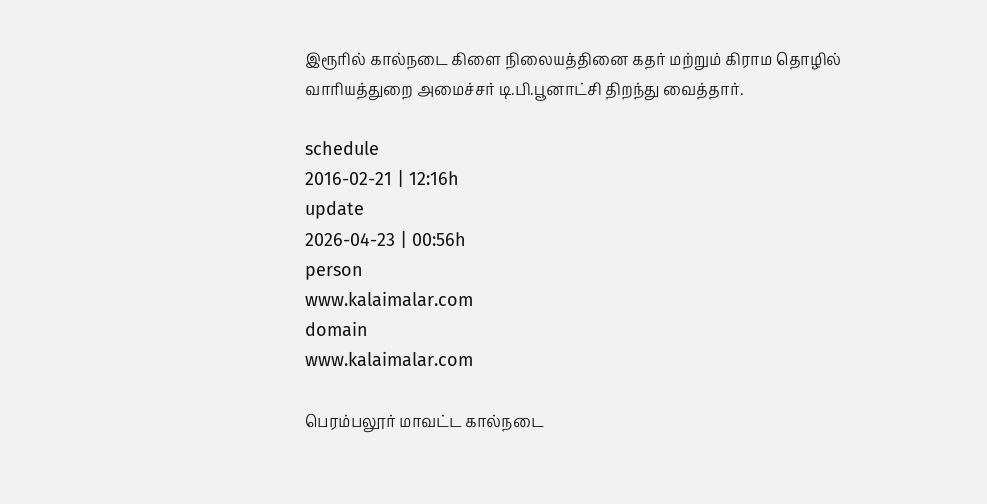இரூரில் கால்நடை கிளை நிலையத்தினை கதர் மற்றும் கிராம தொழில் வாரியத்துறை அமைச்சர் டி.பி.பூனாட்சி திறந்து வைத்தார்.

schedule
2016-02-21 | 12:16h
update
2026-04-23 | 00:56h
person
www.kalaimalar.com
domain
www.kalaimalar.com

பெரம்பலூர் மாவட்ட கால்நடை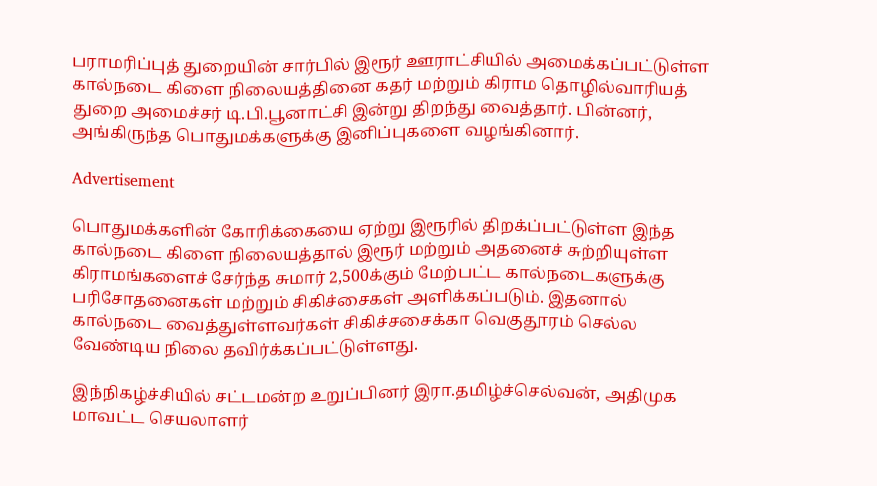பராமரிப்புத் துறையின் சார்பில் இரூர் ஊராட்சியில் அமைக்கப்பட்டுள்ள கால்நடை கிளை நிலையத்தினை கதர் மற்றும் கிராம தொழில்வாரியத் துறை அமைச்சர் டி.பி.பூனாட்சி இன்று திறந்து வைத்தார். பின்னர், அங்கிருந்த பொதுமக்களுக்கு இனிப்புகளை வழங்கினார்.

Advertisement

பொதுமக்களின் கோரிக்கையை ஏற்று இரூரில் திறக்ப்பட்டுள்ள இந்த கால்நடை கிளை நிலையத்தால் இரூர் மற்றும் அதனைச் சுற்றியுள்ள கிராமங்களைச் சேர்ந்த சுமார் 2,500க்கும் மேற்பட்ட கால்நடைகளுக்கு பரிசோதனைகள் மற்றும் சிகிச்சைகள் அளிக்கப்படும். இதனால் கால்நடை வைத்துள்ளவர்கள் சிகிச்சசைக்கா வெகுதூரம் செல்ல வேண்டிய நிலை தவிர்க்கப்பட்டுள்ளது.

இந்நிகழ்ச்சியில் சட்டமன்ற உறுப்பினர் இரா.தமிழ்ச்செல்வன், அதிமுக மாவட்ட செயலாளர்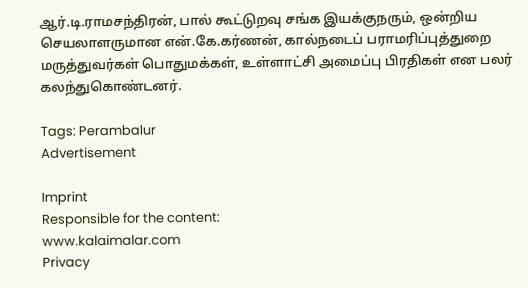ஆர்.டி.ராமசந்திரன், பால் கூட்டுறவு சங்க இயக்குநரும், ஒன்றிய செயலாளருமான என்.கே.கர்ணன், கால்நடைப் பராமரிப்புத்துறை மருத்துவர்கள் பொதுமக்கள், உள்ளாட்சி அமைப்பு பிரதிகள் என பலர் கலந்துகொண்டனர்.

Tags: Perambalur
Advertisement

Imprint
Responsible for the content:
www.kalaimalar.com
Privacy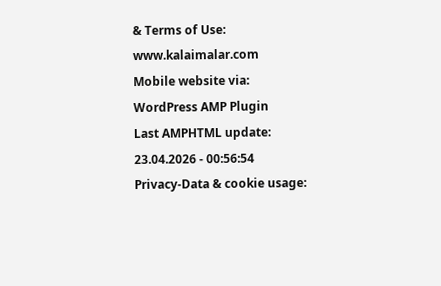& Terms of Use:
www.kalaimalar.com
Mobile website via:
WordPress AMP Plugin
Last AMPHTML update:
23.04.2026 - 00:56:54
Privacy-Data & cookie usage: